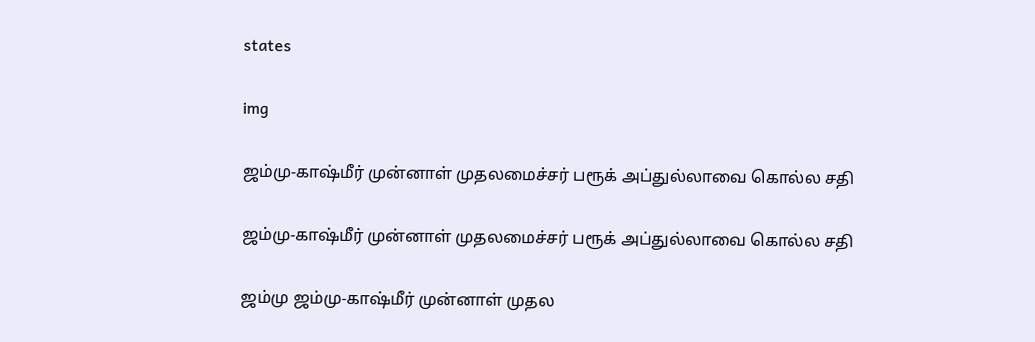states

img

ஜம்மு-காஷ்மீர் முன்னாள் முதலமைச்சர் பரூக் அப்துல்லாவை கொல்ல சதி

ஜம்மு-காஷ்மீர் முன்னாள் முதலமைச்சர் பரூக் அப்துல்லாவை கொல்ல சதி

ஜம்மு ஜம்மு-காஷ்மீர் முன்னாள் முதல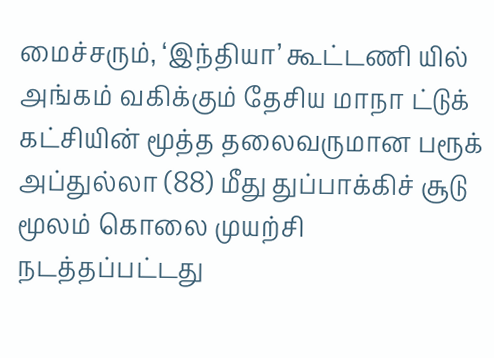மைச்சரும், ‘இந்தியா’ கூட்டணி யில் அங்கம் வகிக்கும் தேசிய மாநா ட்டுக் கட்சியின் மூத்த தலைவருமான பரூக் அப்துல்லா (88) மீது துப்பாக்கிச் சூடு மூலம் கொலை முயற்சி நடத்தப்பட்டது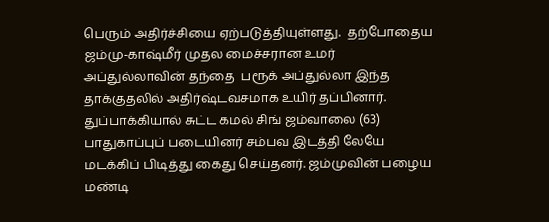பெரும் அதிர்ச்சியை ஏற்படுத்தியுள்ளது.  தற்போதைய ஜம்மு-காஷ்மீர் முதல மைச்சரான உமர் அப்துல்லாவின் தந்தை  பரூக் அப்துல்லா இந்த தாக்குதலில் அதிர்ஷ்டவசமாக உயிர் தப்பினார். துப்பாக்கியால் சுட்ட கமல் சிங் ஜம்வாலை (63) பாதுகாப்புப் படையினர் சம்பவ இடத்தி லேயே மடக்கிப் பிடித்து கைது செய்தனர். ஜம்முவின் பழைய மண்டி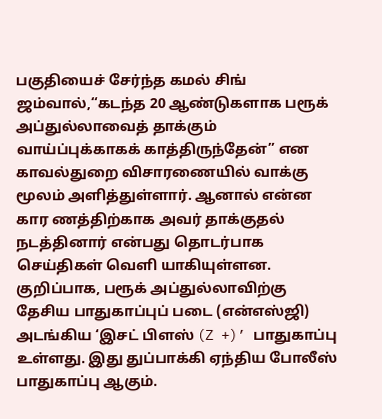பகுதியைச் சேர்ந்த கமல் சிங் ஜம்வால்,“கடந்த 20 ஆண்டுகளாக பரூக் அப்துல்லாவைத் தாக்கும் வாய்ப்புக்காகக் காத்திருந்தேன்” என காவல்துறை விசாரணையில் வாக்கு மூலம் அளித்துள்ளார். ஆனால் என்ன கார ணத்திற்காக அவர் தாக்குதல் நடத்தினார் என்பது தொடர்பாக செய்திகள் வெளி யாகியுள்ளன. குறிப்பாக, பரூக் அப்துல்லாவிற்கு தேசிய பாதுகாப்புப் படை (என்எஸ்ஜி) அடங்கிய ‘இசட் பிளஸ் (Z +)’ பாதுகாப்பு உள்ளது. இது துப்பாக்கி ஏந்திய போலீஸ் பாதுகாப்பு ஆகும்.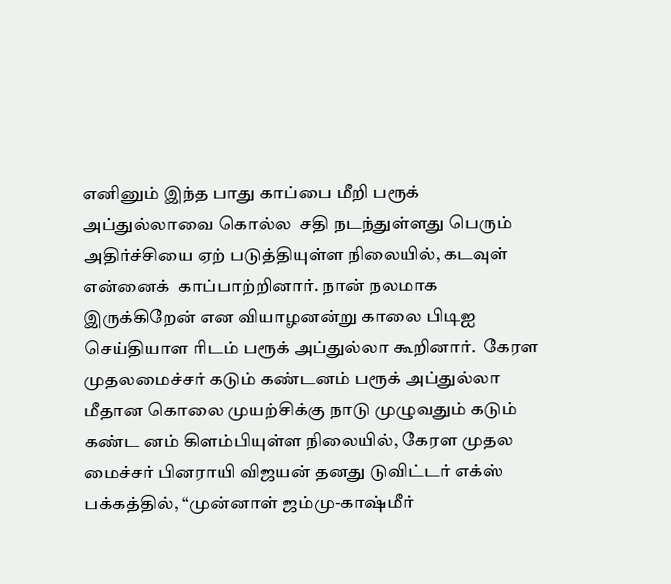எனினும் இந்த பாது காப்பை மீறி பரூக் அப்துல்லாவை கொல்ல  சதி நடந்துள்ளது பெரும் அதிர்ச்சியை ஏற் படுத்தியுள்ள நிலையில், கடவுள் என்னைக்  காப்பாற்றினார். நான் நலமாக இருக்கிறேன் என வியாழனன்று காலை பிடிஐ செய்தியாள ரிடம் பரூக் அப்துல்லா கூறினார்.  கேரள முதலமைச்சர் கடும் கண்டனம் பரூக் அப்துல்லா மீதான கொலை முயற்சிக்கு நாடு முழுவதும் கடும் கண்ட னம் கிளம்பியுள்ள நிலையில், கேரள முதல மைச்சர் பினராயி விஜயன் தனது டுவிட்டர் எக்ஸ் பக்கத்தில், “முன்னாள் ஜம்மு-காஷ்மீர்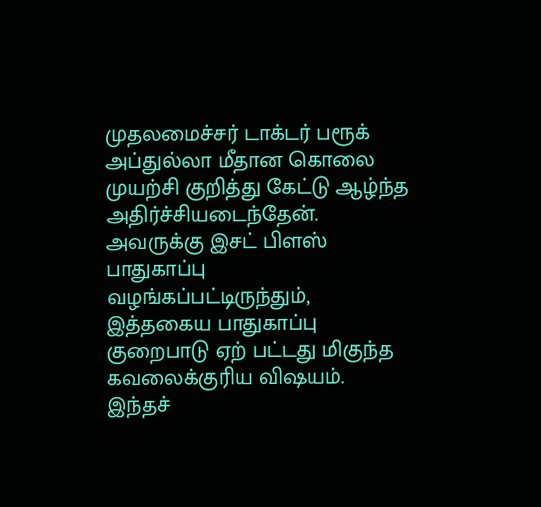முதலமைச்சர் டாக்டர் பரூக் அப்துல்லா மீதான கொலை முயற்சி குறித்து கேட்டு ஆழ்ந்த அதிர்ச்சியடைந்தேன். அவருக்கு இசட் பிளஸ் பாதுகாப்பு வழங்கப்பட்டிருந்தும், இத்தகைய பாதுகாப்பு குறைபாடு ஏற் பட்டது மிகுந்த கவலைக்குரிய விஷயம்.  இந்தச்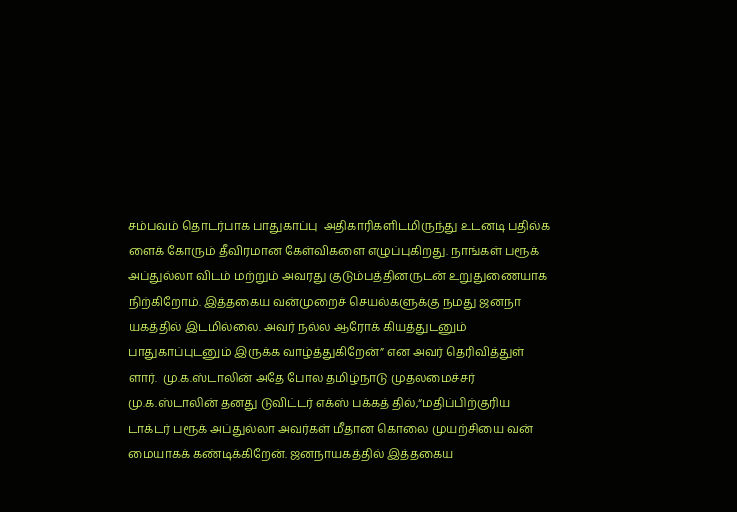சம்பவம் தொடர்பாக பாதுகாப்பு  அதிகாரிகளிடமிருந்து உடனடி பதில்க ளைக் கோரும் தீவிரமான கேள்விகளை எழுப்புகிறது. நாங்கள் பரூக் அப்துல்லா விடம் மற்றும் அவரது குடும்பத்தினருடன் உறுதுணையாக நிற்கிறோம். இத்தகைய வன்முறைச் செயல்களுக்கு நமது ஜனநா யகத்தில் இடமில்லை. அவர் நல்ல ஆரோக் கியத்துடனும் பாதுகாப்புடனும் இருக்க வாழ்த்துகிறேன்” என அவர் தெரிவித்துள் ளார்.  மு.க.ஸ்டாலின் அதே போல தமிழ்நாடு முதலமைச்சர் மு.க.ஸ்டாலின் தனது டுவிட்டர் எக்ஸ் பக்கத் தில்,“மதிப்பிற்குரிய டாக்டர் பரூக் அப்துல்லா அவர்கள் மீதான கொலை முயற்சியை வன் மையாகக் கண்டிக்கிறேன். ஜனநாயகத்தில் இத்தகைய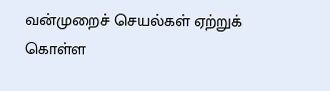வன்முறைச் செயல்கள் ஏற்றுக் கொள்ள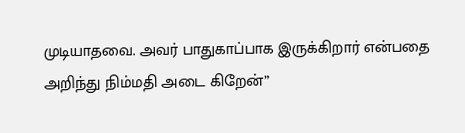முடியாதவை. அவர் பாதுகாப்பாக இருக்கிறார் என்பதை அறிந்து நிம்மதி அடை கிறேன்”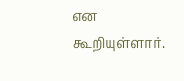என கூறியுள்ளார்.